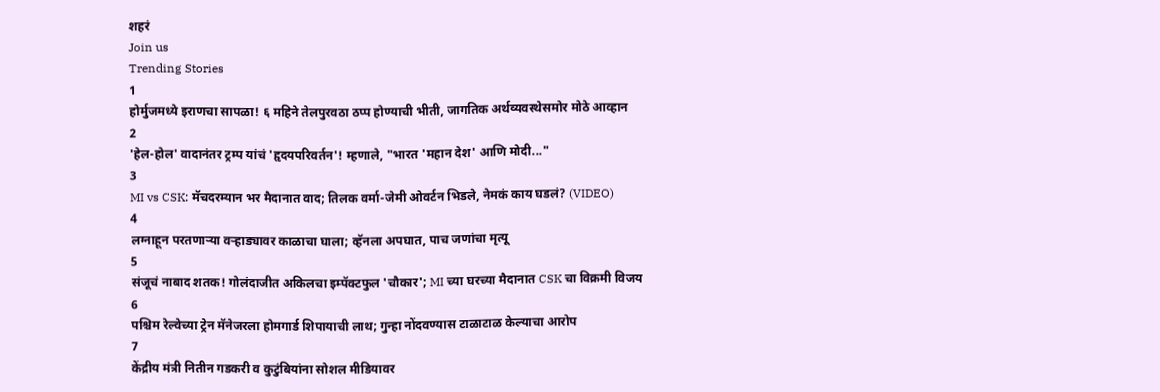शहरं
Join us
Trending Stories
1
होर्मुजमध्ये इराणचा सापळा! ६ महिने तेलपुरवठा ठप्प होण्याची भीती, जागतिक अर्थव्यवस्थेसमोर मोठे आव्हान
2
'हेल-होल' वादानंतर ट्रम्प यांचं 'हृदयपरिवर्तन'! म्हणाले, "भारत 'महान देश' आणि मोदी..."
3
MI vs CSK: मॅचदरम्यान भर मैदानात वाद; तिलक वर्मा-जेमी ओवर्टन भिडले, नेमकं काय घडलं? (VIDEO)
4
लग्नाहून परतणाऱ्या वऱ्हाड्यावर काळाचा घाला; व्हॅनला अपघात, पाच जणांचा मृत्यू
5
संजूचं नाबाद शतक! गोलंदाजीत अकिलचा इम्पॅक्टफुल 'चौकार'; MI च्या घरच्या मैदानात CSK चा विक्रमी विजय
6
पश्चिम रेल्वेच्या ट्रेन मॅनेजरला होमगार्ड शिपायाची लाथ; गुन्हा नोंदवण्यास टाळाटाळ केल्याचा आरोप
7
केंद्रीय मंत्री नितीन गडकरी व कुटुंबियांना सोशल मीडियावर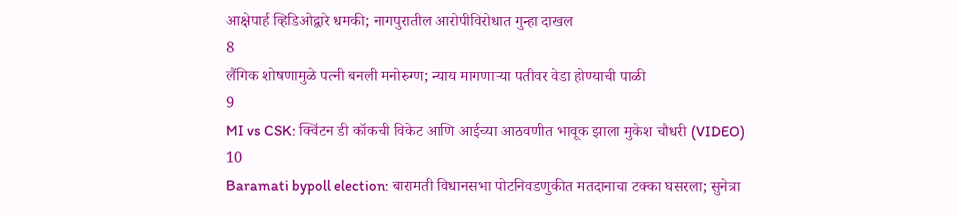आक्षेपार्ह व्हिडिओद्वारे धमकी; नागपुरातील आरोपीविरोधात गुन्हा दाखल
8
लैंगिक शोषणामुळे पत्नी बनली मनोरुग्ण; न्याय मागणाऱ्या पतीवर वेडा होण्याची पाळी
9
MI vs CSK: क्विंटन डी कॉकची विकेट आणि आईच्या आठवणीत भावूक झाला मुकेश चौधरी (VIDEO)
10
Baramati bypoll election: बारामती विधानसभा पोटनिवडणुकीत मतदानाचा टक्का घसरला; सुनेत्रा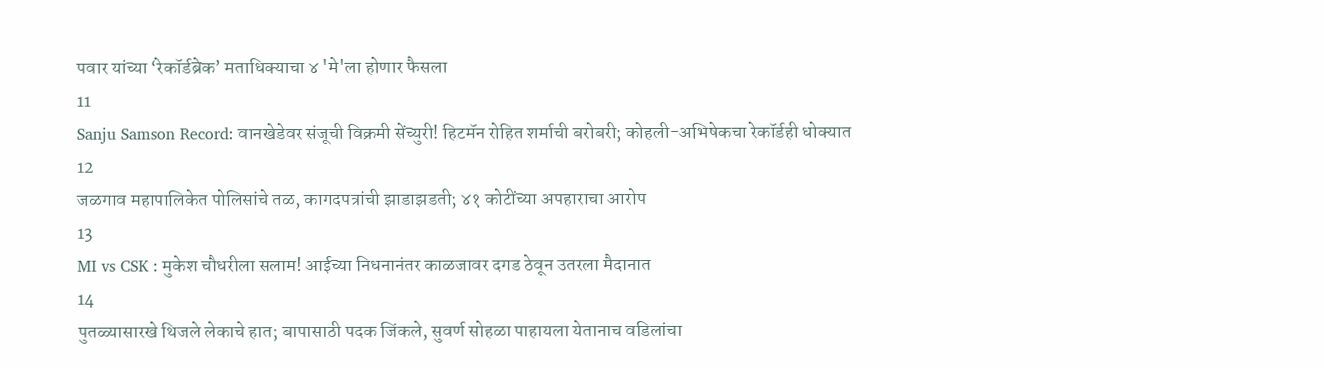पवार यांच्या ‘रेकॉर्डब्रेक’ मताधिक्याचा ४ 'मे'ला होणार फैसला
11
Sanju Samson Record: वानखेडेवर संजूची विक्रमी सेंच्युरी! हिटमॅन रोहित शर्माची बरोबरी; कोहली-अभिषेकचा रेकॉर्डही धोक्यात
12
जळगाव महापालिकेत पोलिसांचे तळ, कागदपत्रांची झाडाझडती; ४१ कोटींच्या अपहाराचा आरोप
13
MI vs CSK : मुकेश चौधरीला सलाम! आईच्या निधनानंतर काळजावर दगड ठेवून उतरला मैदानात
14
पुतळ्यासारखे थिजले लेकाचे हात; बापासाठी पदक जिंकले, सुवर्ण सोहळा पाहायला येतानाच वडिलांचा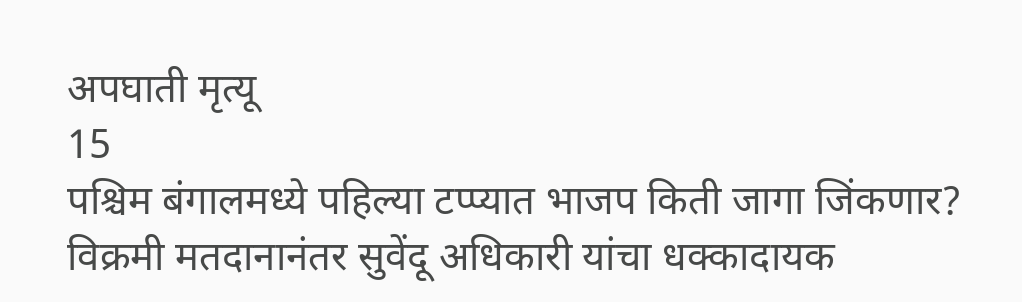अपघाती मृत्यू
15
पश्चिम बंगालमध्ये पहिल्या टप्प्यात भाजप किती जागा जिंकणार? विक्रमी मतदानानंतर सुवेंदू अधिकारी यांचा धक्कादायक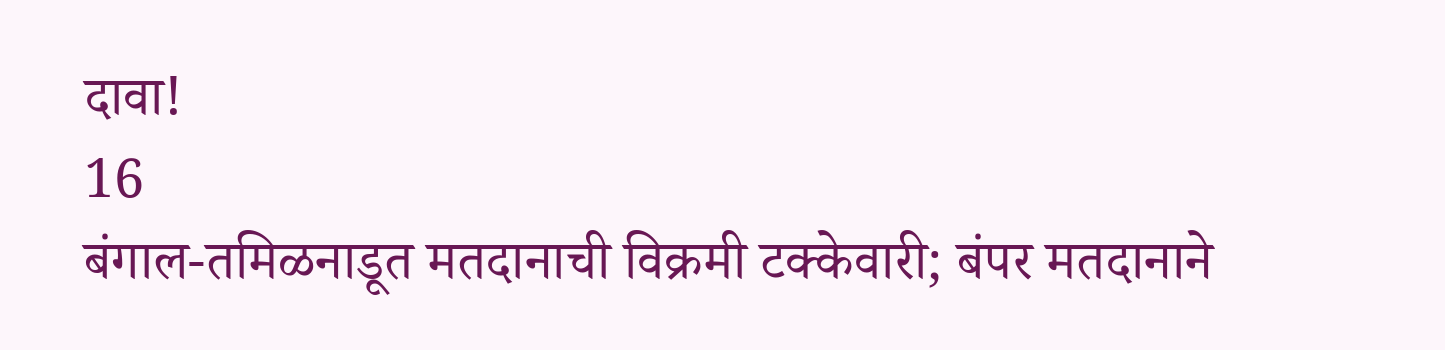दावा!
16
बंगाल-तमिळनाडूत मतदानाची विक्रमी टक्केवारी; बंपर मतदानाने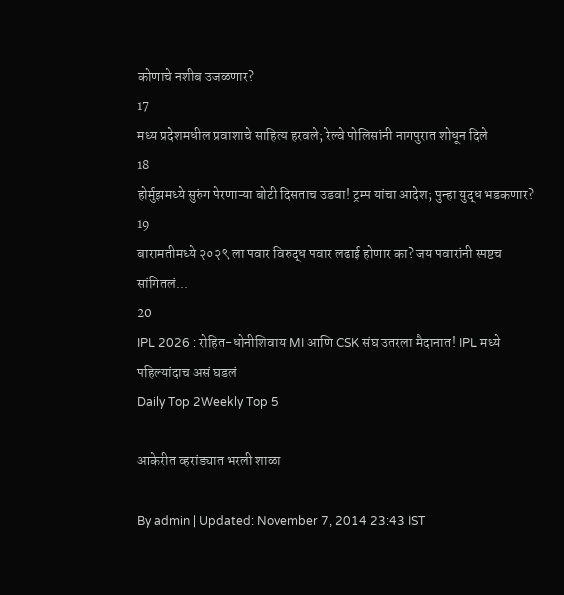कोणाचे नशीब उजळणार?
17
मध्य प्रदेशमधील प्रवाशाचे साहित्य हरवले; रेल्वे पोलिसांनी नागपुरात शोधून दिले
18
होर्मुझमध्ये सुरुंग पेरणाऱ्या बोटी दिसताच उडवा! ट्रम्प यांचा आदेश; पुन्हा युद्ध भडकणार?
19
बारामतीमध्ये २०२९ ला पवार विरुद्ध पवार लढाई होणार का? जय पवारांनी स्पष्टच सांगितलं...
20
IPL 2026 : रोहित-धोनीशिवाय MI आणि CSK संघ उतरला मैदानात! IPL मध्ये पहिल्यांदाच असं घडलं
Daily Top 2Weekly Top 5

आकेरीत व्हरांड्यात भरली शाळा

By admin | Updated: November 7, 2014 23:43 IST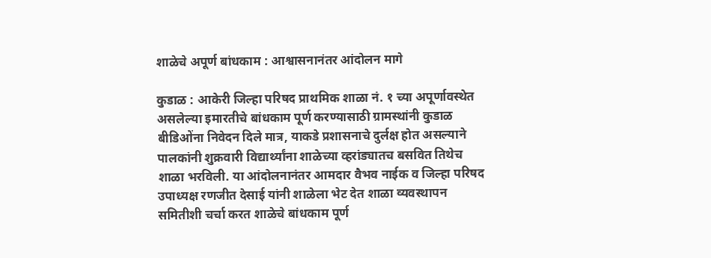शाळेचे अपूर्ण बांधकाम : आश्वासनानंतर आंदोलन मागे

कुडाळ : आकेरी जिल्हा परिषद प्राथमिक शाळा नं. १ च्या अपूर्णावस्थेत असलेल्या इमारतीचे बांधकाम पूर्ण करण्यासाठी ग्रामस्थांनी कुडाळ बीडिओंना निवेदन दिले मात्र, याकडे प्रशासनाचे दुर्लक्ष होत असल्याने पालकांनी शुक्रवारी विद्यार्थ्यांना शाळेच्या व्हरांड्यातच बसवित तिथेच शाळा भरविली. या आंदोलनानंतर आमदार वैभव नाईक व जिल्हा परिषद उपाध्यक्ष रणजीत देसाई यांनी शाळेला भेट देत शाळा व्यवस्थापन समितीशी चर्चा करत शाळेचे बांधकाम पूर्ण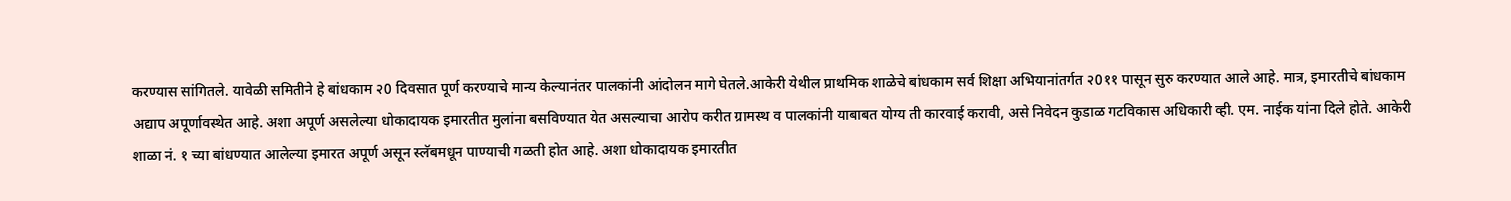करण्यास सांगितले. यावेळी समितीने हे बांधकाम २0 दिवसात पूर्ण करण्याचे मान्य केल्यानंतर पालकांनी आंदोलन मागे घेतले.आकेरी येथील प्राथमिक शाळेचे बांधकाम सर्व शिक्षा अभियानांतर्गत २0११ पासून सुरु करण्यात आले आहे. मात्र, इमारतीचे बांधकाम अद्याप अपूर्णावस्थेत आहे. अशा अपूर्ण असलेल्या धोकादायक इमारतीत मुलांना बसविण्यात येत असल्याचा आरोप करीत ग्रामस्थ व पालकांनी याबाबत योग्य ती कारवाई करावी, असे निवेदन कुडाळ गटविकास अधिकारी व्ही. एम. नाईक यांना दिले होते. आकेरी शाळा नं. १ च्या बांधण्यात आलेल्या इमारत अपूर्ण असून स्लॅबमधून पाण्याची गळती होत आहे. अशा धोकादायक इमारतीत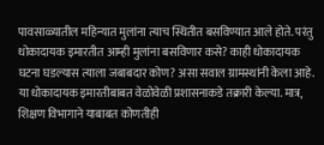पावसाळ्यातील महिन्यात मुलांना त्याच स्थितीत बसविण्यात आले होते. परंतु धोकादायक इमारतीत आम्ही मुलांना बसविणार कसे? काही धोकादायक घटना घडल्यास त्याला जबाबदार कोण? असा सवाल ग्रामस्थांनी केला आहे. या धोकादायक इमारतीबाबत वेळोवेळी प्रशासनाकडे तक्रारी केल्या. मात्र, शिक्षण विभागाने याबाबत कोणतीही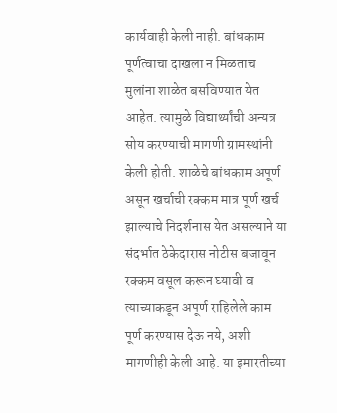कार्यवाही केली नाही. बांधकाम पूर्णत्वाचा दाखला न मिळताच मुलांना शाळेत बसविण्यात येत आहेत. त्यामुळे विद्यार्थ्यांची अन्यत्र सोय करण्याची मागणी ग्रामस्थांनी केली होती. शाळेचे बांधकाम अपूर्ण असून खर्चाची रक्कम मात्र पूर्ण खर्च झाल्याचे निदर्शनास येत असल्याने या संदर्भात ठेकेदारास नोटीस बजावून रक्कम वसूल करून घ्यावी व त्याच्याकडून अपूर्ण राहिलेले काम पूर्ण करण्यास देऊ नये, अशी मागणीही केली आहे. या इमारतीच्या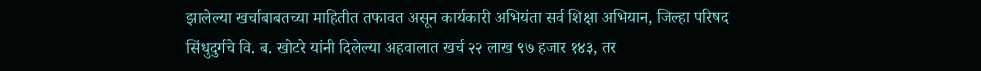झालेल्या खर्चाबाबतच्या माहितीत तफावत असून कार्यकारी अभियंता सर्व शिक्षा अभियान, जिल्हा परिषद सिंधुदुर्गचे वि. ब. खोटरे यांनी दिलेल्या अहवालात खर्च २२ लाख ९७ हजार १४३, तर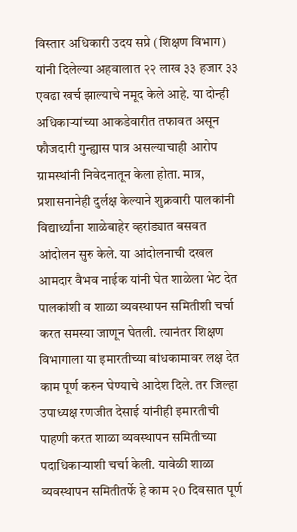विस्तार अधिकारी उदय सप्रे (शिक्षण विभाग) यांनी दिलेल्या अहवालात २२ लाख ३३ हजार ३३ एवढा खर्च झाल्याचे नमूद केले आहे. या दोन्ही अधिकाऱ्यांच्या आकडेवारीत तफावत असून फौजदारी गुन्ह्यास पात्र असल्याचाही आरोप ग्रामस्थांनी निवेदनातून केला होता. मात्र, प्रशासनानेही दुर्लक्ष केल्याने शुक्रवारी पालकांनी विद्यार्थ्यांना शाळेबाहेर व्हरांड्यात बसवत आंदोलन सुरु केले. या आंदोलनाची दखल आमदार वैभव नाईक यांनी घेत शाळेला भेट देत पालकांशी व शाळा व्यवस्थापन समितीशी चर्चा करत समस्या जाणून घेतली. त्यानंतर शिक्षण विभागाला या इमारतीच्या बांधकामावर लक्ष देत काम पूर्ण करुन घेण्याचे आदेश दिले. तर जिल्हा उपाध्यक्ष रणजीत देसाई यांनीही इमारतीची पाहणी करत शाळा व्यवस्थापन समितीच्या पदाधिकाऱ्याशी चर्चा केली. यावेळी शाळा व्यवस्थापन समितीतर्फे हे काम २0 दिवसात पूर्ण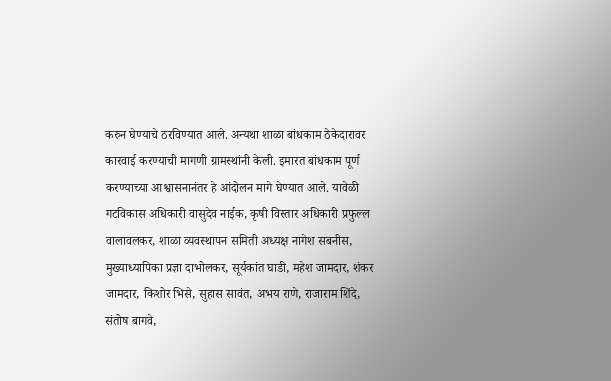करुन घेण्याचे ठरविण्यात आले. अन्यथा शाळा बांधकाम ठेकेदारावर कारवाई करण्याची मागणी ग्रामस्थांनी केली. इमारत बांधकाम पूर्ण करण्याच्या आश्वासनानंतर हे आंदोलन मागे घेण्यात आले. यावेळी गटविकास अधिकारी वासुदेव नाईक, कृषी विस्तार अधिकारी प्रफुल्ल वालावलकर, शाळा व्यवस्थापन समिती अध्यक्ष नागेश सबनीस, मुख्याध्यापिका प्रज्ञा दाभोलकर, सूर्यकांत घाडी, महेश जामदार, शंकर जामदार, किशोर भिसे, सुहास सावंत, अभय राणे, राजाराम शिंदे, संतोष बागवे,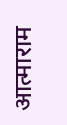आत्माराम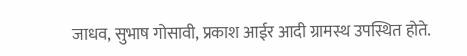जाधव, सुभाष गोसावी, प्रकाश आईर आदी ग्रामस्थ उपस्थित होते.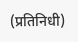(प्रतिनिधी)